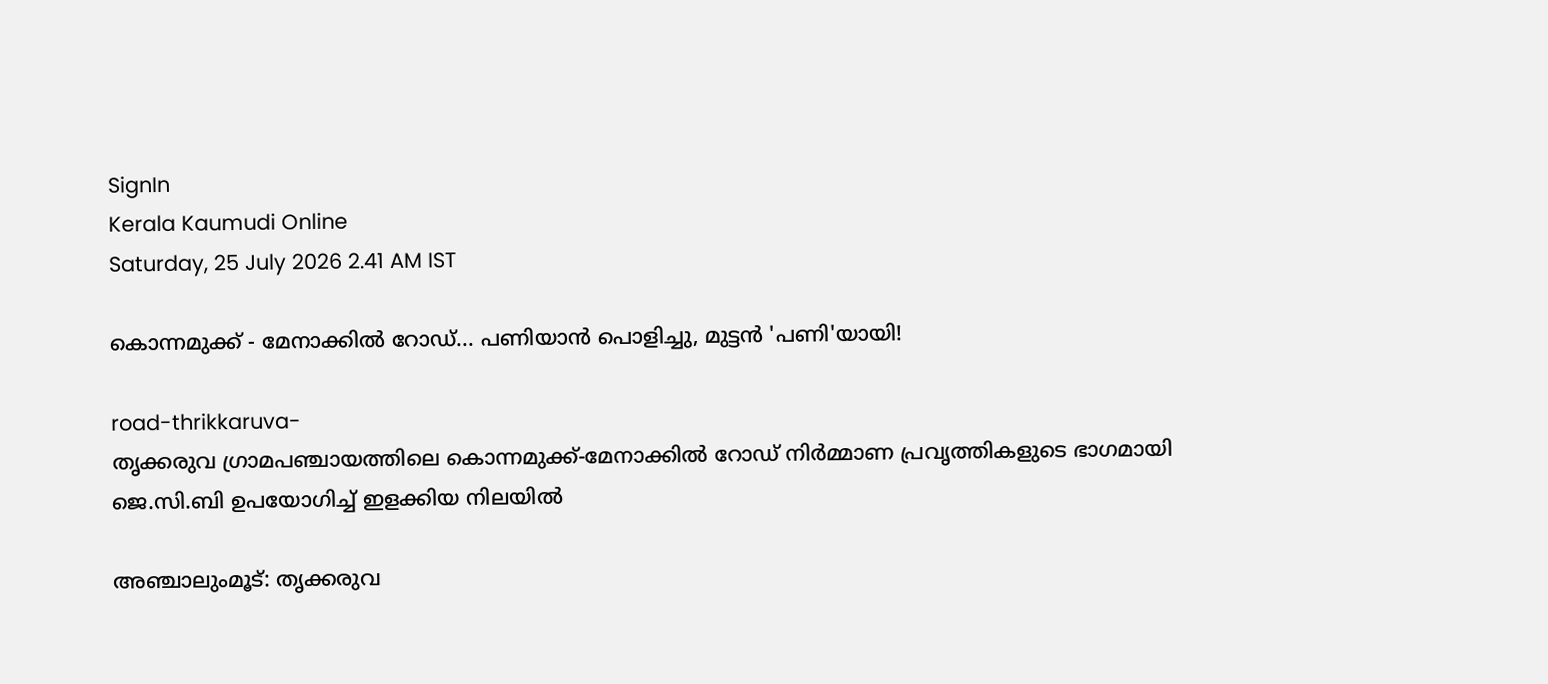SignIn
Kerala Kaumudi Online
Saturday, 25 July 2026 2.41 AM IST

കൊന്നമുക്ക് - മേനാക്കിൽ റോഡ്... പണിയാൻ പൊളിച്ചു, മുട്ടൻ 'പണി'യായി!

road-thrikkaruva-
തൃക്കരുവ ഗ്രാമപഞ്ചായത്തിലെ കൊന്നമുക്ക്-മേനാക്കിൽ റോഡ് നിർമ്മാണ പ്രവൃത്തികളുടെ ഭാഗമായി ജെ.സി.ബി ഉപയോഗിച്ച് ഇളക്കിയ നിലയിൽ

അഞ്ചാലുംമൂട്: തൃക്കരുവ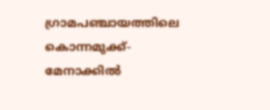ഗ്രാമപഞ്ചായത്തിലെ കൊന്നമുക്ക്-മേനാക്കിൽ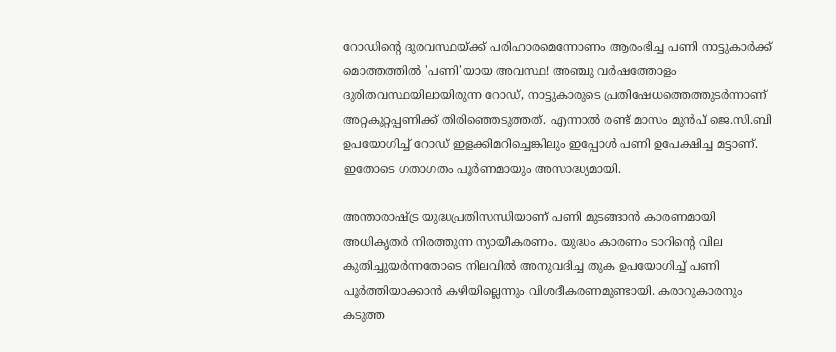റോഡിന്റെ ദുരവസ്ഥയ്ക്ക് പരിഹാരമെന്നോണം ആരംഭിച്ച പണി നാട്ടുകാർക്ക് മൊത്തത്തിൽ 'പണി'യായ അവസ്ഥ! അഞ്ചു വർഷത്തോളം ദുരിതവസ്ഥയിലായിരുന്ന റോഡ്, നാട്ടുകാരുടെ പ്രതിഷേധത്തെത്തുടർന്നാണ് അറ്റകുറ്റപ്പണിക്ക് തിരിഞ്ഞെടുത്തത്. എന്നാൽ രണ്ട് മാസം മുൻപ് ജെ.സി.ബി ഉപയോഗിച്ച് റോഡ് ഇളക്കിമറിച്ചെങ്കിലും ഇപ്പോൾ പണി ഉപേക്ഷിച്ച മട്ടാണ്. ഇതോടെ ഗതാഗതം പൂർണമായും അസാദ്ധ്യമായി.

അന്താരാഷ്ട്ര യുദ്ധപ്രതിസന്ധിയാണ് പണി മുടങ്ങാൻ കാരണമായി അധികൃതർ നിരത്തുന്ന ന്യായീകരണം. യുദ്ധം കാരണം ടാറിന്റെ വില കുതിച്ചുയർന്നതോടെ നിലവിൽ അനുവദിച്ച തുക ഉപയോഗിച്ച് പണി പൂർത്തിയാക്കാൻ കഴിയില്ലെന്നും വിശദീകരണമുണ്ടായി. കരാറുകാരനും കടുത്ത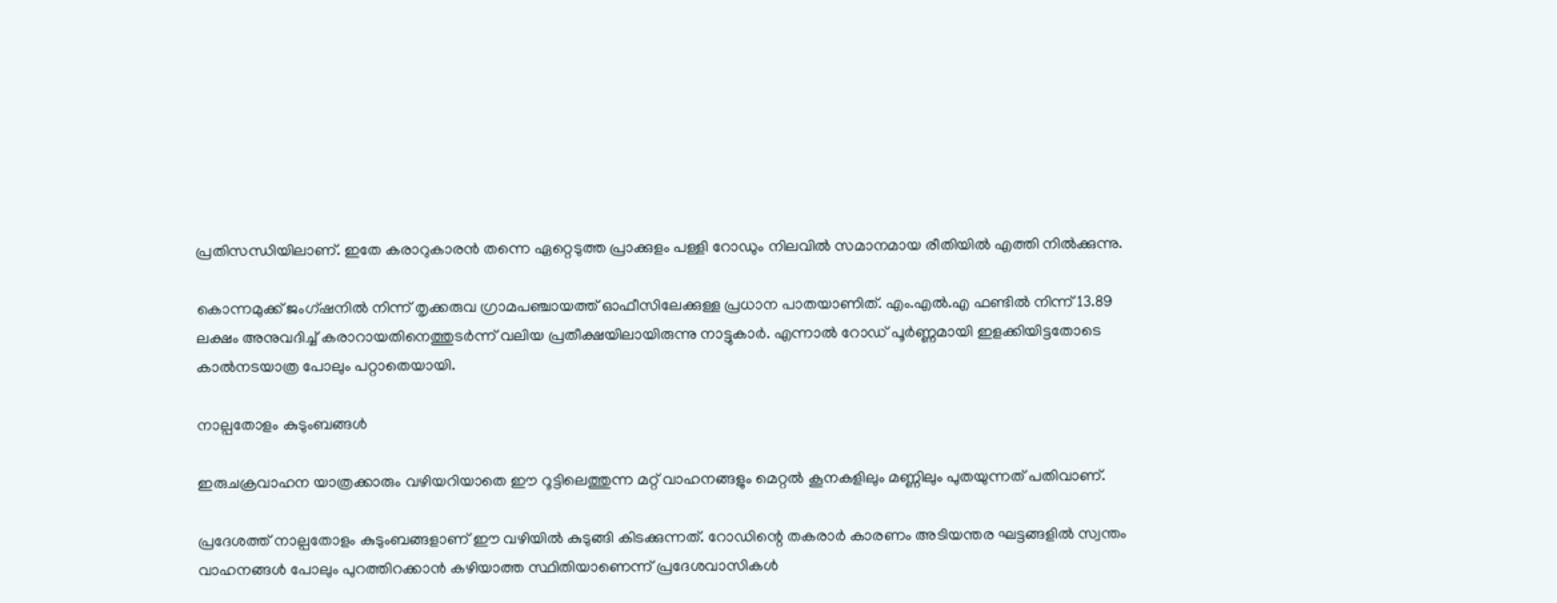പ്രതിസന്ധിയിലാണ്. ഇതേ കരാറുകാരൻ തന്നെ ഏറ്റെടുത്ത പ്രാക്കുളം പള്ളി റോഡും നിലവിൽ സമാനമായ രീതിയിൽ എത്തി നിൽക്കുന്നു.

കൊന്നമുക്ക് ജംഗ്ഷനിൽ നിന്ന് തൃക്കരുവ ഗ്രാമപഞ്ചായത്ത് ഓഫീസിലേക്കുള്ള പ്രധാന പാതയാണിത്. എം.എൽ.എ ഫണ്ടിൽ നിന്ന് 13.89 ലക്ഷം അനുവദിച്ച് കരാറായതിനെത്തുടർന്ന് വലിയ പ്രതീക്ഷയിലായിരുന്നു നാട്ടുകാർ. എന്നാൽ റോഡ് പൂർണ്ണമായി ഇളക്കിയിട്ടതോടെ കാൽനടയാത്ര പോലും പറ്റാതെയായി.

നാല്പതോളം കുടുംബങ്ങൾ

ഇരുചക്രവാഹന യാത്രക്കാരും വഴിയറിയാതെ ഈ റൂട്ടിലെത്തുന്ന മറ്റ് വാഹനങ്ങളും മെറ്റൽ കൂനകളിലും മണ്ണിലും പുതയുന്നത് പതിവാണ്.

പ്രദേശത്ത് നാല്പതോളം കുടുംബങ്ങളാണ് ഈ വഴിയിൽ കുടുങ്ങി കിടക്കുന്നത്. റോഡിന്റെ തകരാർ കാരണം അടിയന്തര ഘട്ടങ്ങളിൽ സ്വന്തം വാഹനങ്ങൾ പോലും പുറത്തിറക്കാൻ കഴിയാത്ത സ്ഥിതിയാണെന്ന് പ്രദേശവാസികൾ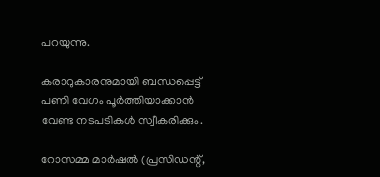പറയുന്നു.

കരാറുകാരനുമായി ബന്ധപ്പെട്ട് പണി വേഗം പൂർത്തിയാക്കാൻ വേണ്ട നടപടികൾ സ്വീകരിക്കും.

റോസമ്മ മാർഷൽ (പ്രസിഡന്റ്,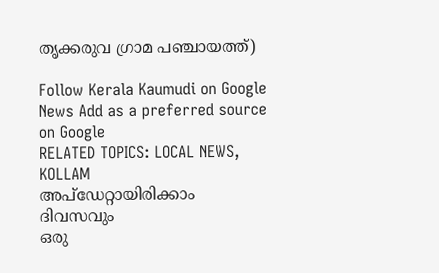തൃക്കരുവ ഗ്രാമ പഞ്ചായത്ത്)

Follow Kerala Kaumudi on Google News Add as a preferred source on Google
RELATED TOPICS: LOCAL NEWS, KOLLAM
അപ്ഡേറ്റായിരിക്കാം ദിവസവും
ഒരു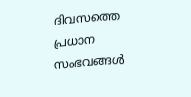ദിവസത്തെ പ്രധാന സംഭവങ്ങൾ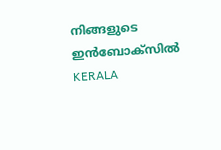നിങ്ങളുടെ ഇൻബോക്സിൽ
KERALA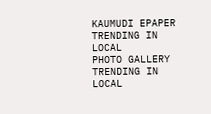KAUMUDI EPAPER
TRENDING IN LOCAL
PHOTO GALLERY
TRENDING IN LOCAL